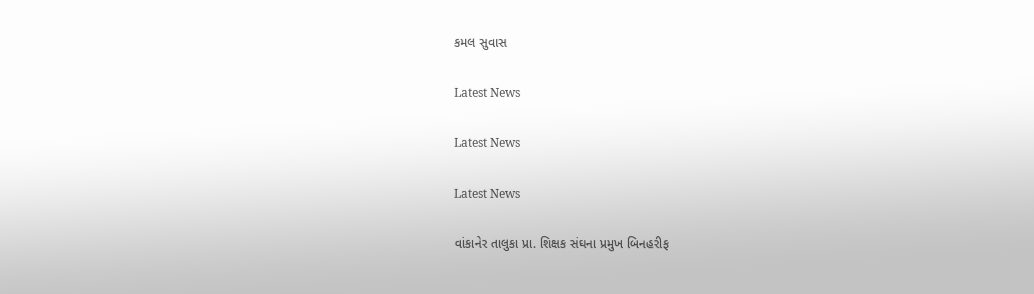કમલ સુવાસ

Latest News

Latest News

Latest News

વાંકાનેર તાલુકા પ્રા. શિક્ષક સંઘના પ્રમુખ બિનહરીફ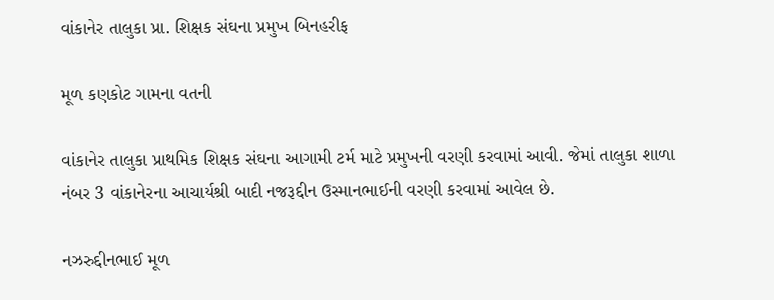વાંકાનેર તાલુકા પ્રા. શિક્ષક સંઘના પ્રમુખ બિનહરીફ

મૂળ કણકોટ ગામના વતની

વાંકાનેર તાલુકા પ્રાથમિક શિક્ષક સંઘના આગામી ટર્મ માટે પ્રમુખની વરણી કરવામાં આવી. જેમાં તાલુકા શાળા નંબર 3 વાંકાનેરના આચાર્યશ્રી બાદી નજરૂદ્દીન ઉસ્માનભાઈની વરણી કરવામાં આવેલ છે.

નઝરુદ્દીનભાઈ મૂળ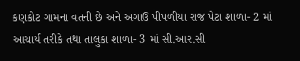કણકોટ ગામના વતની છે અને અગાઉ પીપળીયા રાજ પેટા શાળા- 2 માં આચાર્ય તરીકે તથા તાલુકા શાળા- 3 માં સી.આર.સી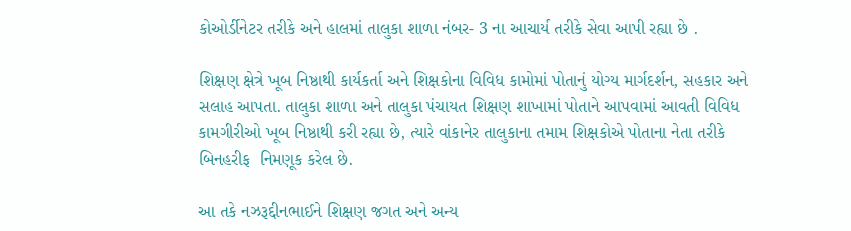કોઓર્ડીનેટર તરીકે અને હાલમાં તાલુકા શાળા નંબર- 3 ના આચાર્ય તરીકે સેવા આપી રહ્યા છે .

શિક્ષણ ક્ષેત્રે ખૂબ નિષ્ઠાથી કાર્યકર્તા અને શિક્ષકોના વિવિધ કામોમાં પોતાનું યોગ્ય માર્ગદર્શન, સહકાર અને સલાહ આપતા. તાલુકા શાળા અને તાલુકા પંચાયત શિક્ષણ શાખામાં પોતાને આપવામાં આવતી વિવિધ કામગીરીઓ ખૂબ નિષ્ઠાથી કરી રહ્યા છે, ત્યારે વાંકાનેર તાલુકાના તમામ શિક્ષકોએ પોતાના નેતા તરીકે બિનહરીફ  નિમણૂક કરેલ છે.

આ તકે નઝરૂદ્દીનભાઈને શિક્ષણ જગત અને અન્ય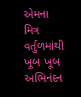એમના મિત્ર વર્તુળમાંથી ખૂબ ખૂબ અભિનંદન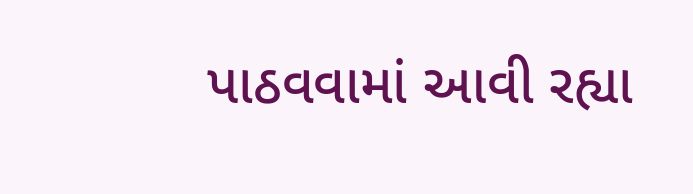પાઠવવામાં આવી રહ્યા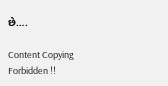છે….

Content Copying Forbidden !!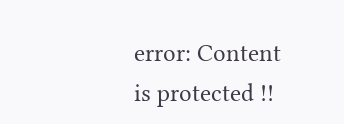error: Content is protected !!